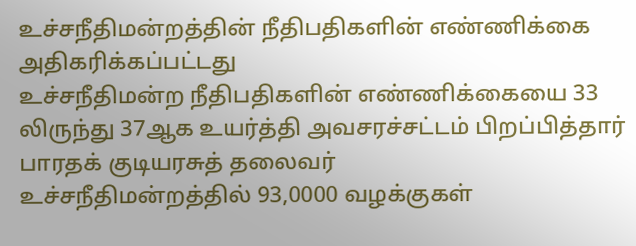உச்சநீதிமன்றத்தின் நீதிபதிகளின் எண்ணிக்கை அதிகரிக்கப்பட்டது
உச்சநீதிமன்ற நீதிபதிகளின் எண்ணிக்கையை 33 லிருந்து 37ஆக உயர்த்தி அவசரச்சட்டம் பிறப்பித்தார் பாரதக் குடியரசுத் தலைவர்
உச்சநீதிமன்றத்தில் 93,0000 வழக்குகள்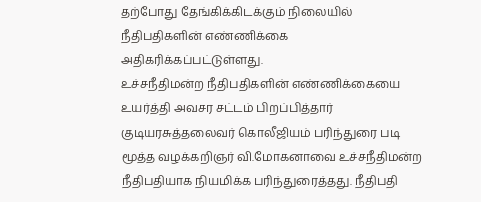தற்போது தேங்கிக்கிடக்கும் நிலையில் நீதிபதிகளின் எண்ணிக்கை அதிகரிக்கப்பட்டுள்ளது.
உச்சநீதிமன்ற நீதிபதிகளின் எண்ணிக்கையை உயர்த்தி அவசர சட்டம் பிறப்பித்தார் குடியரசுத்தலைவர் கொலீஜியம் பரிந்துரை படி மூத்த வழக்கறிஞர் வி.மோகனாவை உச்சநீதிமன்ற நீதிபதியாக நியமிக்க பரிந்துரைத்தது. நீதிபதி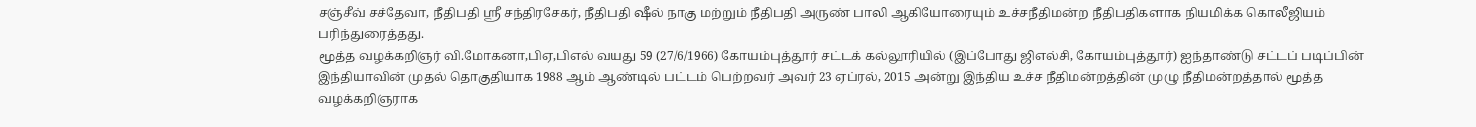சஞ்சீவ் சச்தேவா, நீதிபதி ஸ்ரீ சந்திரசேகர், நீதிபதி ஷீல் நாகு மற்றும் நீதிபதி அருண் பாலி ஆகியோரையும் உச்சநீதிமன்ற நீதிபதிகளாக நியமிக்க கொலீஜியம் பரிந்துரைத்தது.
மூத்த வழக்கறிஞர் வி.மோகனா,பிஏ,பிஎல் வயது 59 (27/6/1966) கோயம்புத்தூர் சட்டக் கல்லூரியில் (இப்போது ஜிஎல்சி, கோயம்புத்தூர்) ஐந்தாண்டு சட்டப் படிப்பின் இந்தியாவின் முதல் தொகுதியாக 1988 ஆம் ஆண்டில் பட்டம் பெற்றவர் அவர் 23 ஏப்ரல், 2015 அன்று இந்திய உச்ச நீதிமன்றத்தின் முழு நீதிமன்றத்தால் மூத்த வழக்கறிஞராக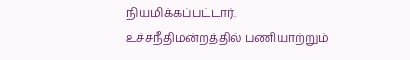நியமிக்கப்பட்டார்.
உச்சநீதிமன்றத்தில் பணியாற்றும்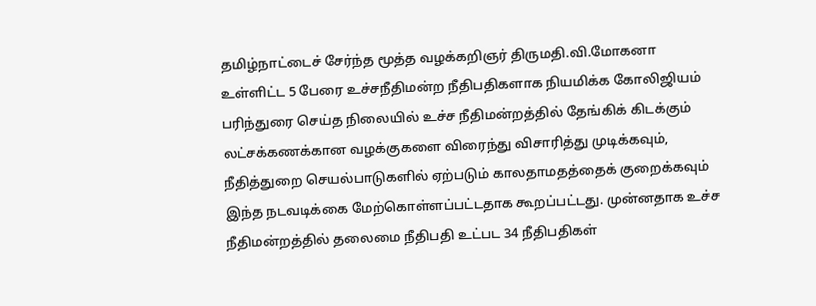தமிழ்நாட்டைச் சேர்ந்த மூத்த வழக்கறிஞர் திருமதி.வி.மோகனா உள்ளிட்ட 5 பேரை உச்சநீதிமன்ற நீதிபதிகளாக நியமிக்க கோலிஜியம் பரிந்துரை செய்த நிலையில் உச்ச நீதிமன்றத்தில் தேங்கிக் கிடக்கும் லட்சக்கணக்கான வழக்குகளை விரைந்து விசாரித்து முடிக்கவும், நீதித்துறை செயல்பாடுகளில் ஏற்படும் காலதாமதத்தைக் குறைக்கவும் இந்த நடவடிக்கை மேற்கொள்ளப்பட்டதாக கூறப்பட்டது. முன்னதாக உச்ச நீதிமன்றத்தில் தலைமை நீதிபதி உட்பட 34 நீதிபதிகள்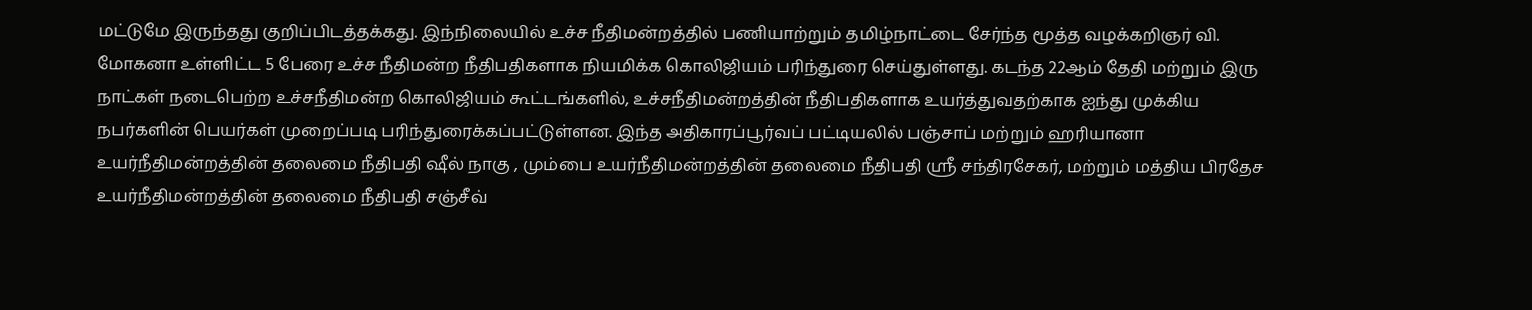மட்டுமே இருந்தது குறிப்பிடத்தக்கது. இந்நிலையில் உச்ச நீதிமன்றத்தில் பணியாற்றும் தமிழ்நாட்டை சேர்ந்த மூத்த வழக்கறிஞர் வி. மோகனா உள்ளிட்ட 5 பேரை உச்ச நீதிமன்ற நீதிபதிகளாக நியமிக்க கொலிஜியம் பரிந்துரை செய்துள்ளது. கடந்த 22ஆம் தேதி மற்றும் இரு நாட்கள் நடைபெற்ற உச்சநீதிமன்ற கொலிஜியம் கூட்டங்களில், உச்சநீதிமன்றத்தின் நீதிபதிகளாக உயர்த்துவதற்காக ஐந்து முக்கிய நபர்களின் பெயர்கள் முறைப்படி பரிந்துரைக்கப்பட்டுள்ளன. இந்த அதிகாரப்பூர்வப் பட்டியலில் பஞ்சாப் மற்றும் ஹரியானா உயர்நீதிமன்றத்தின் தலைமை நீதிபதி ஷீல் நாகு , மும்பை உயர்நீதிமன்றத்தின் தலைமை நீதிபதி ஸ்ரீ சந்திரசேகர், மற்றும் மத்திய பிரதேச உயர்நீதிமன்றத்தின் தலைமை நீதிபதி சஞ்சீவ்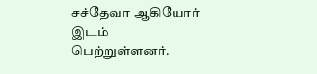சச்தேவா ஆகியோர் இடம் பெற்றுள்ளனர்.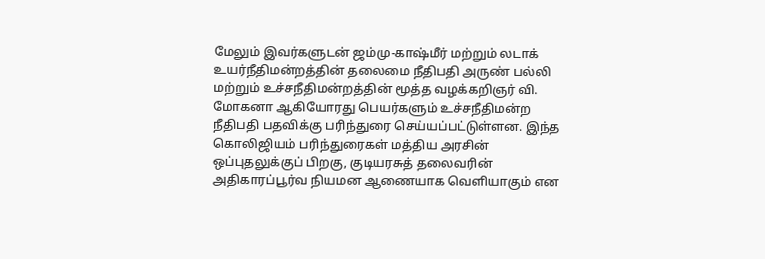மேலும் இவர்களுடன் ஜம்மு-காஷ்மீர் மற்றும் லடாக் உயர்நீதிமன்றத்தின் தலைமை நீதிபதி அருண் பல்லி மற்றும் உச்சநீதிமன்றத்தின் மூத்த வழக்கறிஞர் வி. மோகனா ஆகியோரது பெயர்களும் உச்சநீதிமன்ற நீதிபதி பதவிக்கு பரிந்துரை செய்யப்பட்டுள்ளன. இந்த கொலிஜியம் பரிந்துரைகள் மத்திய அரசின் ஒப்புதலுக்குப் பிறகு, குடியரசுத் தலைவரின் அதிகாரப்பூர்வ நியமன ஆணையாக வெளியாகும் என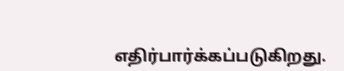எதிர்பார்க்கப்படுகிறது.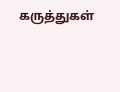கருத்துகள்